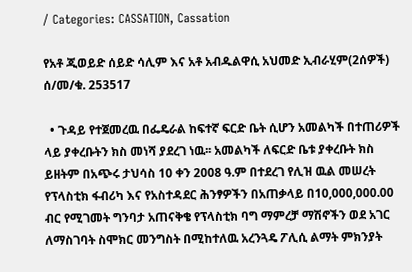/ Categories: CASSATION, Cassation

የአቶ ጂወይድ ሰይድ ሳሊም እና አቶ አብዱልዋሲ አህመድ ኢብራሂም(2ሰዎች) ሰ/መ/ቁ. 253517

  • ጉዳይ የተጀመረዉ በፌዴራል ከፍተኛ ፍርድ ቤት ሲሆን አመልካች በተጠሪዎች ላይ ያቀረቡትን ክስ መነሻ ያደረገ ነዉ፡፡ አመልካች ለፍርድ ቤቱ ያቀረቡት ክስ ይዘትም በአጭሩ ታህሳስ 10 ቀን 2008 ዓ.ም በተደረገ የሊዝ ዉል መሠረት የፕላስቲክ ፋብሪካ እና የአስተዳደር ሕንፃዎችን በአጠቃላይ በ10,000,000.00 ብር የሚገመት ግንባታ አጠናቅቄ የፕላስቲክ ባግ ማምረቻ ማሽኖችን ወደ አገር ለማስገባት ስሞክር መንግስት በሚከተለዉ አረንጓዴ ፖሊሲ ልማት ምክንያት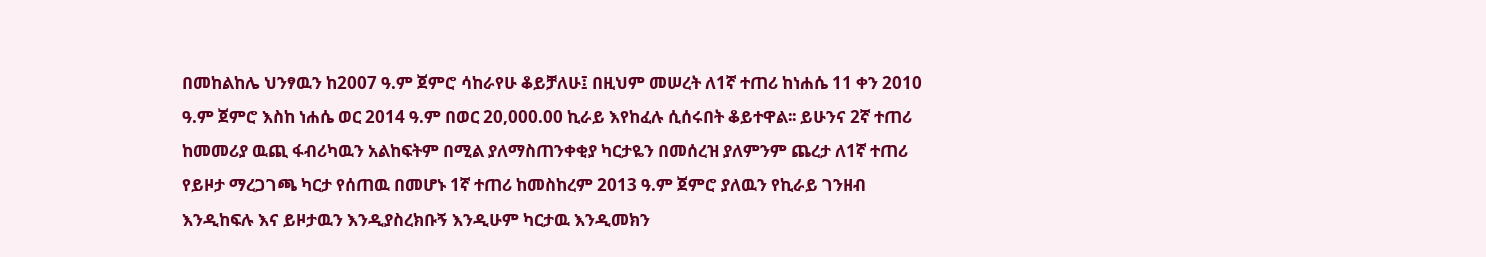በመከልከሌ ህንፃዉን ከ2007 ዓ.ም ጀምሮ ሳከራየሁ ቆይቻለሁ፤ በዚህም መሠረት ለ1ኛ ተጠሪ ከነሐሴ 11 ቀን 2010 ዓ.ም ጀምሮ እስከ ነሐሴ ወር 2014 ዓ.ም በወር 20,000.00 ኪራይ እየከፈሉ ሲሰሩበት ቆይተዋል፡፡ ይሁንና 2ኛ ተጠሪ ከመመሪያ ዉጪ ፋብሪካዉን አልከፍትም በሚል ያለማስጠንቀቂያ ካርታዬን በመሰረዝ ያለምንም ጨረታ ለ1ኛ ተጠሪ የይዞታ ማረጋገጫ ካርታ የሰጠዉ በመሆኑ 1ኛ ተጠሪ ከመስከረም 2013 ዓ.ም ጀምሮ ያለዉን የኪራይ ገንዘብ እንዲከፍሉ እና ይዞታዉን እንዲያስረክቡኝ እንዲሁም ካርታዉ እንዲመክን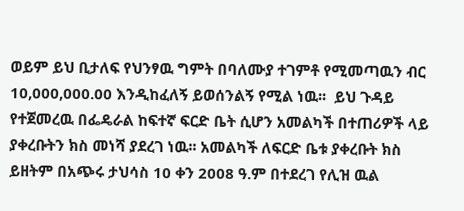ወይም ይህ ቢታለፍ የህንፃዉ ግምት በባለሙያ ተገምቶ የሚመጣዉን ብር 10,000,000.00 እንዲከፈለኝ ይወሰንልኝ የሚል ነዉ፡፡  ይህ ጉዳይ የተጀመረዉ በፌዴራል ከፍተኛ ፍርድ ቤት ሲሆን አመልካች በተጠሪዎች ላይ ያቀረቡትን ክስ መነሻ ያደረገ ነዉ፡፡ አመልካች ለፍርድ ቤቱ ያቀረቡት ክስ ይዘትም በአጭሩ ታህሳስ 10 ቀን 2008 ዓ.ም በተደረገ የሊዝ ዉል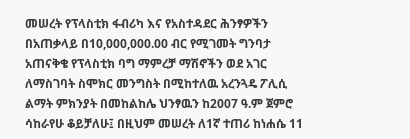መሠረት የፕላስቲክ ፋብሪካ እና የአስተዳደር ሕንፃዎችን በአጠቃላይ በ10,000,000.00 ብር የሚገመት ግንባታ አጠናቅቄ የፕላስቲክ ባግ ማምረቻ ማሽኖችን ወደ አገር ለማስገባት ስሞክር መንግስት በሚከተለዉ አረንጓዴ ፖሊሲ ልማት ምክንያት በመከልከሌ ህንፃዉን ከ2007 ዓ.ም ጀምሮ ሳከራየሁ ቆይቻለሁ፤ በዚህም መሠረት ለ1ኛ ተጠሪ ከነሐሴ 11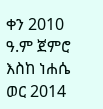ቀን 2010 ዓ.ም ጀምሮ እስከ ነሐሴ ወር 2014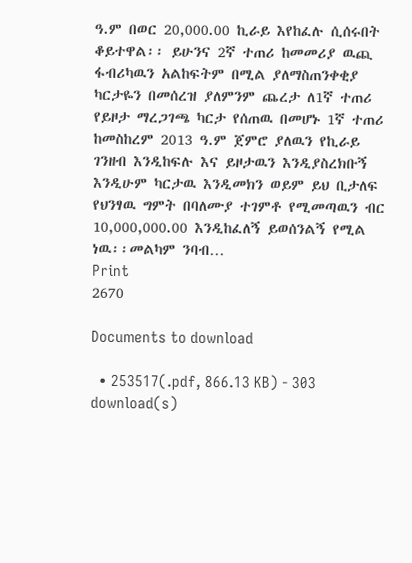ዓ.ም በወር 20,000.00 ኪራይ እየከፈሉ ሲሰሩበት ቆይተዋል፡፡ ይሁንና 2ኛ ተጠሪ ከመመሪያ ዉጪ ፋብሪካዉን አልከፍትም በሚል ያለማስጠንቀቂያ ካርታዬን በመሰረዝ ያለምንም ጨረታ ለ1ኛ ተጠሪ የይዞታ ማረጋገጫ ካርታ የሰጠዉ በመሆኑ 1ኛ ተጠሪ ከመስከረም 2013 ዓ.ም ጀምሮ ያለዉን የኪራይ ገንዘብ እንዲከፍሉ እና ይዞታዉን እንዲያስረክቡኝ እንዲሁም ካርታዉ እንዲመክን ወይም ይህ ቢታለፍ የህንፃዉ ግምት በባለሙያ ተገምቶ የሚመጣዉን ብር 10,000,000.00 እንዲከፈለኝ ይወሰንልኝ የሚል ነዉ፡፡መልካም ንባብ…
Print
2670

Documents to download

  • 253517(.pdf, 866.13 KB) - 303 download(s)